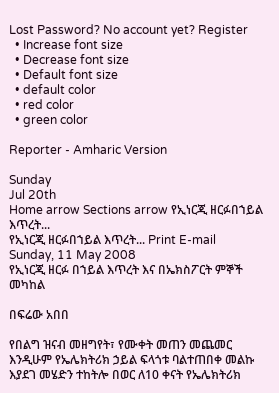Lost Password? No account yet? Register
  • Increase font size
  • Decrease font size
  • Default font size
  • default color
  • red color
  • green color

Reporter - Amharic Version

Sunday
Jul 20th
Home arrow Sections arrow የኢነርጂ ዘርፉበኀይል እጥረት...
የኢነርጂ ዘርፉበኀይል እጥረት... Print E-mail
Sunday, 11 May 2008
የኢነርጂ ዘርፉ በኀይል እጥረት እና በኤክስፖርት ምኞች መካከል

በፍሬው አበበ

የበልግ ዝናብ መዘግየት፣ የሙቀት መጠን መጨመር እንዲሁም የኤሌክትሪክ ኃይል ፍላጎቱ ባልተጠበቀ መልኩ እያደገ መሄድን ተከትሎ በወር ለ10 ቀናት የኤሌክትሪክ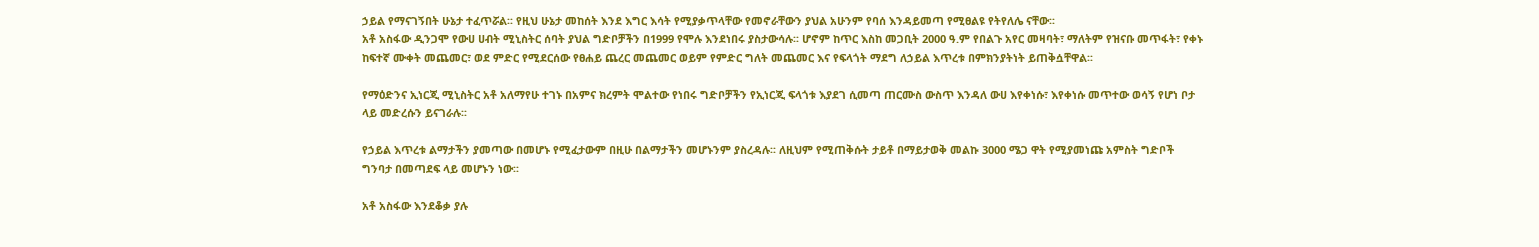ኃይል የማናገኝበት ሁኔታ ተፈጥሯል፡፡ የዚህ ሁኔታ መከሰት እንደ እግር እሳት የሚያቃጥላቸው የመኖራቸውን ያህል አሁንም የባሰ እንዳይመጣ የሚፀልዩ የትየለሌ ናቸው፡፡
አቶ አስፋው ዲንጋሞ የውሀ ሀብት ሚኒስትር ሰባት ያህል ግድቦቻችን በ1999 የሞሉ እንደነበሩ ያስታውሳሉ፡፡ ሆኖም ከጥር እስከ መጋቢት 2000 ዓ.ም የበልጉ አየር መዛባት፣ ማለትም የዝናቡ መጥፋት፣ የቀኑ ከፍተኛ ሙቀት መጨመር፣ ወደ ምድር የሚደርሰው የፀሐይ ጨረር መጨመር ወይም የምድር ግለት መጨመር እና የፍላጎት ማደግ ለኃይል እጥረቱ በምክንያትነት ይጠቅሷቸዋል፡፡

የማዕድንና ኢነርጂ ሚኒስትር አቶ አለማየሁ ተገኑ በአምና ክረምት ሞልተው የነበሩ ግድቦቻችን የኢነርጂ ፍላጎቱ እያደገ ሲመጣ ጠርሙስ ውስጥ እንዳለ ውሀ እየቀነሱ፣ እየቀነሱ መጥተው ወሳኝ የሆነ ቦታ ላይ መድረሱን ይናገራሉ፡፡

የኃይል እጥረቱ ልማታችን ያመጣው በመሆኑ የሚፈታውም በዚሁ በልማታችን መሆኑንም ያስረዳሉ፡፡ ለዚህም የሚጠቅሱት ታይቶ በማይታወቅ መልኩ 3000 ሜጋ ዋት የሚያመነጩ አምስት ግድቦች ግንባታ በመጣደፍ ላይ መሆኑን ነው፡፡

አቶ አስፋው እንደቆቃ ያሉ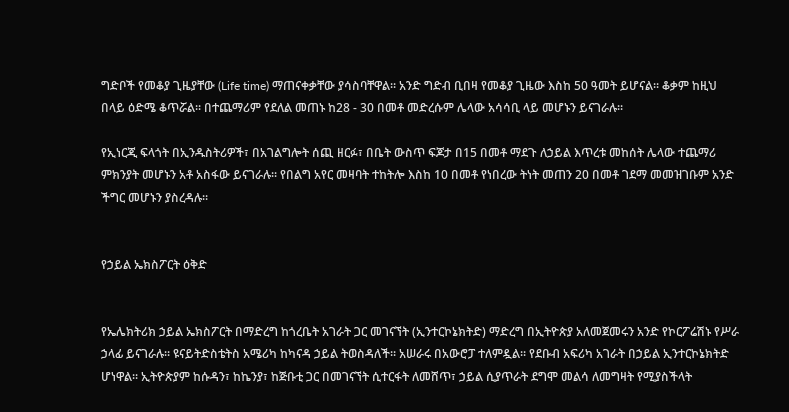ግድቦች የመቆያ ጊዜያቸው (Life time) ማጠናቀቃቸው ያሳስባቸዋል፡፡ አንድ ግድብ ቢበዛ የመቆያ ጊዜው እስከ 50 ዓመት ይሆናል፡፡ ቆቃም ከዚህ በላይ ዕድሜ ቆጥሯል፡፡ በተጨማሪም የደለል መጠኑ ከ28 - 30 በመቶ መድረሱም ሌላው አሳሳቢ ላይ መሆኑን ይናገራሉ፡፡

የኢነርጂ ፍላጎት በኢንዱስትሪዎች፣ በአገልግሎት ሰጪ ዘርፉ፣ በቤት ውስጥ ፍጆታ በ15 በመቶ ማደጉ ለኃይል እጥረቱ መከሰት ሌላው ተጨማሪ ምክንያት መሆኑን አቶ አስፋው ይናገራሉ፡፡ የበልግ አየር መዛባት ተከትሎ እስከ 10 በመቶ የነበረው ትነት መጠን 20 በመቶ ገደማ መመዝገቡም አንድ ችግር መሆኑን ያስረዳሉ፡፡


የኃይል ኤክስፖርት ዕቅድ


የኤሌክትሪክ ኃይል ኤክስፖርት በማድረግ ከጎረቤት አገራት ጋር መገናኘት (ኢንተርኮኔክትድ) ማድረግ በኢትዮጵያ አለመጀመሩን አንድ የኮርፖሬሽኑ የሥራ ኃላፊ ይናገራሉ፡፡ ዩናይትድስቴትስ አሜሪካ ከካናዳ ኃይል ትወስዳለች፡፡ አሠራሩ በአውሮፓ ተለምዷል፡፡ የደቡብ አፍሪካ አገራት በኃይል ኢንተርኮኔክትድ ሆነዋል፡፡ ኢትዮጵያም ከሱዳን፣ ከኬንያ፣ ከጅቡቲ ጋር በመገናኘት ሲተርፋት ለመሸጥ፣ ኃይል ሲያጥራት ደግሞ መልሳ ለመግዛት የሚያስችላት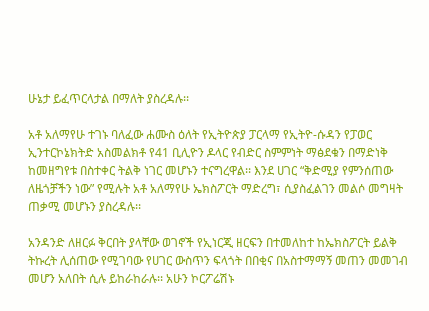ሁኔታ ይፈጥርላታል በማለት ያስረዳሉ፡፡

አቶ አለማየሁ ተገኑ ባለፈው ሐሙስ ዕለት የኢትዮጵያ ፓርላማ የኢትዮ-ሱዳን የፓወር ኢንተርኮኔክትድ አስመልክቶ የ41 ቢሊዮን ዶላር የብድር ስምምነት ማፅደቁን በማድነቅ ከመዘግየቱ በስተቀር ትልቅ ነገር መሆኑን ተናግረዋል፡፡ እንደ ሀገር “ቅድሚያ የምንሰጠው ለዜጎቻችን ነው” የሚሉት አቶ አለማየሁ ኤክስፖርት ማድረግ፣ ሲያስፈልገን መልሶ መግዛት ጠቃሚ መሆኑን ያስረዳሉ፡፡

አንዳንድ ለዘርፉ ቅርበት ያላቸው ወገኖች የኢነርጂ ዘርፍን በተመለከተ ከኤክስፖርት ይልቅ ትኩረት ሊሰጠው የሚገባው የሀገር ውስጥን ፍላጎት በበቂና በአስተማማኝ መጠን መመገብ መሆን አለበት ሲሉ ይከራከራሉ፡፡ አሁን ኮርፖሬሽኑ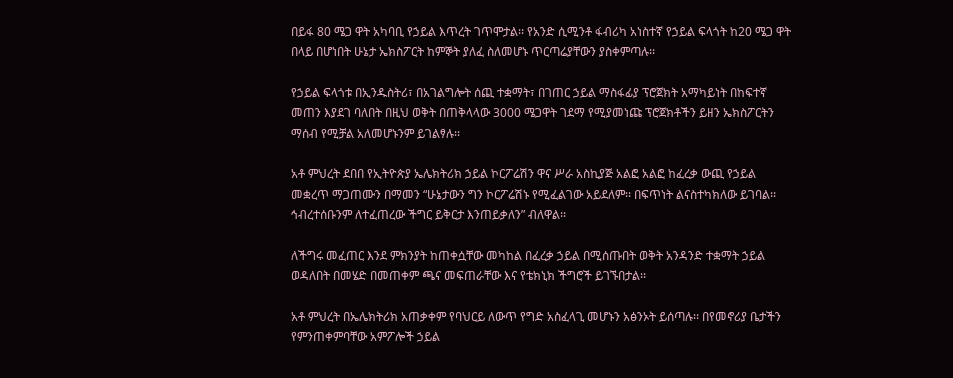በይፋ 80 ሜጋ ዋት አካባቢ የኃይል እጥረት ገጥሞታል፡፡ የአንድ ሲሚንቶ ፋብሪካ አነስተኛ የኃይል ፍላጎት ከ20 ሜጋ ዋት በላይ በሆነበት ሁኔታ ኤክስፖርት ከምኞት ያለፈ ስለመሆኑ ጥርጣሬያቸውን ያስቀምጣሉ፡፡

የኃይል ፍላጎቱ በኢንዱስትሪ፣ በአገልግሎት ሰጪ ተቋማት፣ በገጠር ኃይል ማስፋፊያ ፕሮጀክት አማካይነት በከፍተኛ መጠን እያደገ ባለበት በዚህ ወቅት በጠቅላላው 3000 ሜጋዋት ገደማ የሚያመነጩ ፕሮጀክቶችን ይዘን ኤክስፖርትን ማሰብ የሚቻል አለመሆኑንም ይገልፃሉ፡፡

አቶ ምህረት ደበበ የኢትዮጵያ ኤሌክትሪክ ኃይል ኮርፖሬሽን ዋና ሥራ አስኪያጅ አልፎ አልፎ ከፈረቃ ውጪ የኃይል መቋረጥ ማጋጠሙን በማመን “ሁኔታውን ግን ኮርፖሬሽኑ የሚፈልገው አይደለም፡፡ በፍጥነት ልናስተካክለው ይገባል፡፡ ኅብረተሰቡንም ለተፈጠረው ችግር ይቅርታ እንጠይቃለን” ብለዋል፡፡

ለችግሩ መፈጠር እንደ ምክንያት ከጠቀሷቸው መካከል በፈረቃ ኃይል በሚሰጡበት ወቅት አንዳንድ ተቋማት ኃይል ወዳለበት በመሄድ በመጠቀም ጫና መፍጠራቸው እና የቴክኒክ ችግሮች ይገኙበታል፡፡

አቶ ምህረት በኤሌክትሪክ አጠቃቀም የባህርይ ለውጥ የግድ አስፈላጊ መሆኑን አፅንኦት ይሰጣሉ፡፡ በየመኖሪያ ቤታችን የምንጠቀምባቸው አምፖሎች ኃይል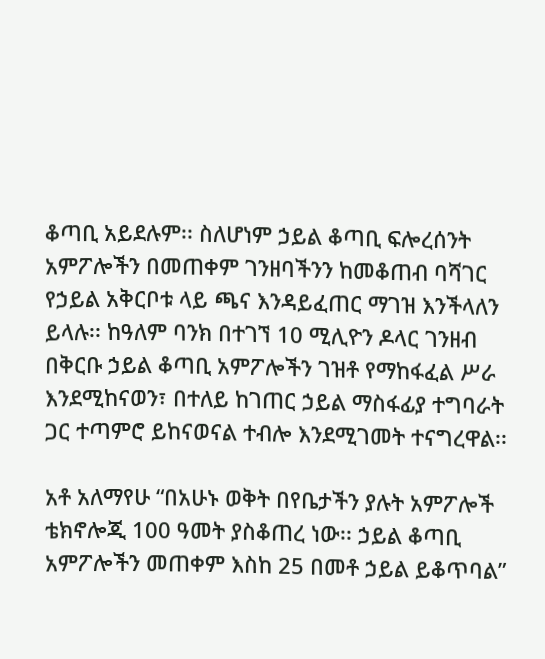ቆጣቢ አይደሉም፡፡ ስለሆነም ኃይል ቆጣቢ ፍሎረሰንት አምፖሎችን በመጠቀም ገንዘባችንን ከመቆጠብ ባሻገር የኃይል አቅርቦቱ ላይ ጫና እንዳይፈጠር ማገዝ እንችላለን ይላሉ፡፡ ከዓለም ባንክ በተገኘ 10 ሚሊዮን ዶላር ገንዘብ በቅርቡ ኃይል ቆጣቢ አምፖሎችን ገዝቶ የማከፋፈል ሥራ እንደሚከናወን፣ በተለይ ከገጠር ኃይል ማስፋፊያ ተግባራት ጋር ተጣምሮ ይከናወናል ተብሎ እንደሚገመት ተናግረዋል፡፡

አቶ አለማየሁ “በአሁኑ ወቅት በየቤታችን ያሉት አምፖሎች ቴክኖሎጂ 100 ዓመት ያስቆጠረ ነው፡፡ ኃይል ቆጣቢ አምፖሎችን መጠቀም እስከ 25 በመቶ ኃይል ይቆጥባል”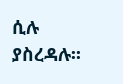ሲሉ ያስረዳሉ፡፡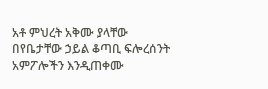አቶ ምህረት አቅሙ ያላቸው በየቤታቸው ኃይል ቆጣቢ ፍሎረሰንት አምፖሎችን እንዲጠቀሙ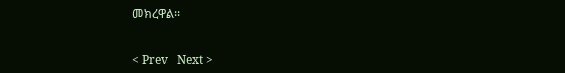መክረዋል፡፡


< Prev   Next >